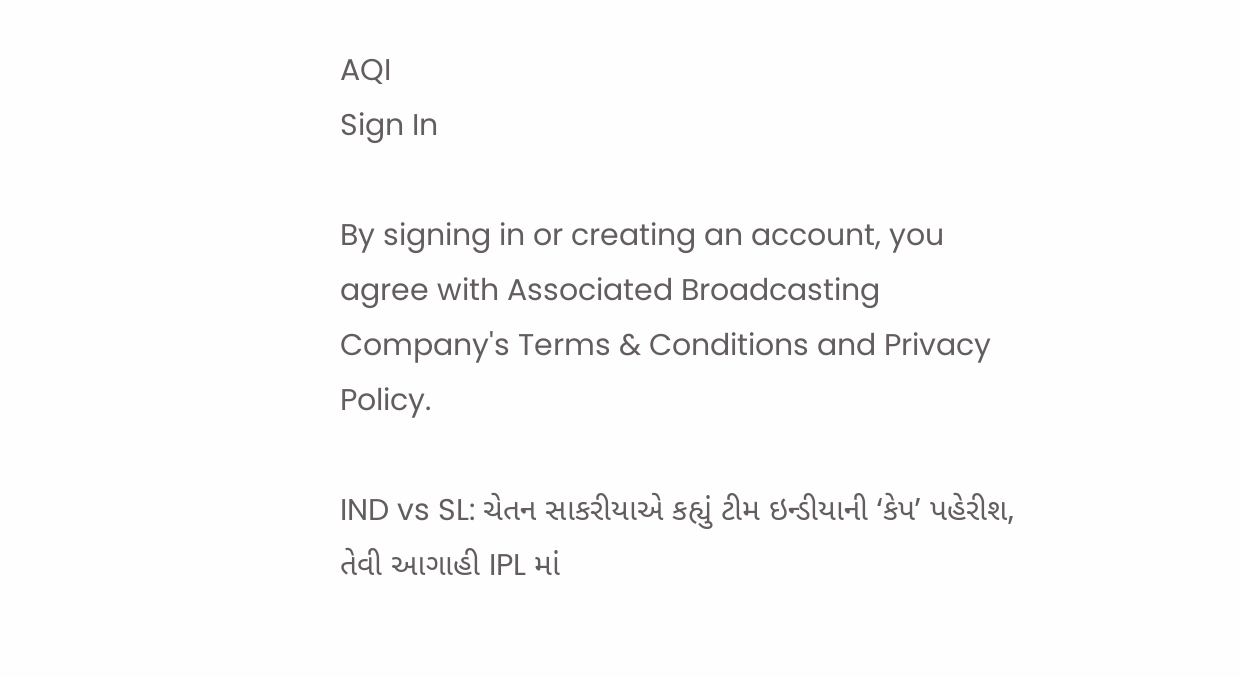AQI
Sign In

By signing in or creating an account, you agree with Associated Broadcasting Company's Terms & Conditions and Privacy Policy.

IND vs SL: ચેતન સાકરીયાએ કહ્યું ટીમ ઇન્ડીયાની ‘કેપ’ પહેરીશ, તેવી આગાહી IPL માં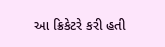આ ક્રિકેટરે કરી હતી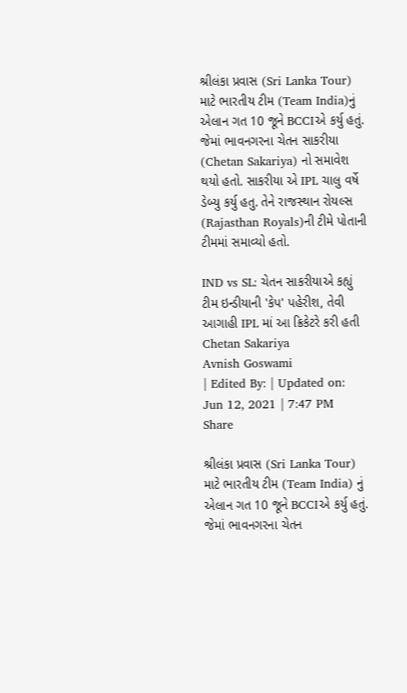શ્રીલંકા પ્રવાસ (Sri Lanka Tour) માટે ભારતીય ટીમ (Team India)નું એલાન ગત 10 જૂને BCCIએ કર્યુ હતું. જેમાં ભાવનગરના ચેતન સાકરીયા (Chetan Sakariya) નો સમાવેશ થયો હતો. સાકરીયા એ IPL ચાલુ વર્ષે ડેબ્યુ કર્યુ હતુ. તેને રાજસ્થાન રોયલ્સ (Rajasthan Royals)ની ટીમે પોતાની ટીમમાં સમાવ્યો હતો.

IND vs SL: ચેતન સાકરીયાએ કહ્યું ટીમ ઇન્ડીયાની 'કેપ' પહેરીશ, તેવી આગાહી IPL માં આ ક્રિકેટરે કરી હતી
Chetan Sakariya
Avnish Goswami
| Edited By: | Updated on: Jun 12, 2021 | 7:47 PM
Share

શ્રીલંકા પ્રવાસ (Sri Lanka Tour) માટે ભારતીય ટીમ (Team India) નું એલાન ગત 10 જૂને BCCIએ કર્યુ હતું. જેમાં ભાવનગરના ચેતન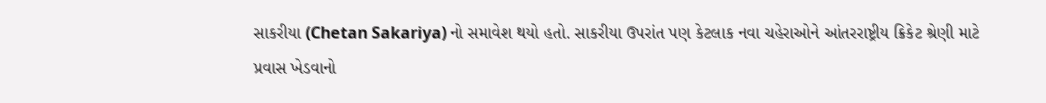સાકરીયા (Chetan Sakariya) નો સમાવેશ થયો હતો. સાકરીયા ઉપરાંત પણ કેટલાક નવા ચહેરાઓને આંતરરાષ્ટ્રીય ક્રિકેટ શ્રેણી માટે પ્રવાસ ખેડવાનો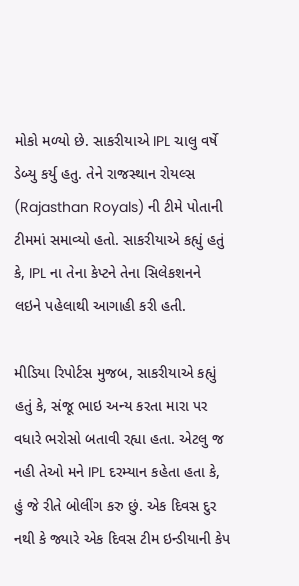મોકો મળ્યો છે. સાકરીયાએ IPL ચાલુ વર્ષે ડેબ્યુ કર્યુ હતુ. તેને રાજસ્થાન રોયલ્સ (Rajasthan Royals) ની ટીમે પોતાની ટીમમાં સમાવ્યો હતો. સાકરીયાએ કહ્યું હતું કે, IPL ના તેના કેપ્ટને તેના સિલેકશનને લઇને પહેલાથી આગાહી કરી હતી.

મીડિયા રિપોર્ટસ મુજબ, સાકરીયાએ કહ્યું હતું કે, સંજૂ ભાઇ અન્ય કરતા મારા પર વધારે ભરોસો બતાવી રહ્યા હતા. એટલુ જ નહી તેઓ મને IPL દરમ્યાન કહેતા હતા કે, હું જે રીતે બોલીંગ કરુ છું. એક દિવસ દુર નથી કે જ્યારે એક દિવસ ટીમ ઇન્ડીયાની કેપ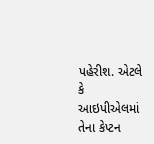પહેરીશ. એટલે કે આઇપીએલમાં તેના કેપ્ટન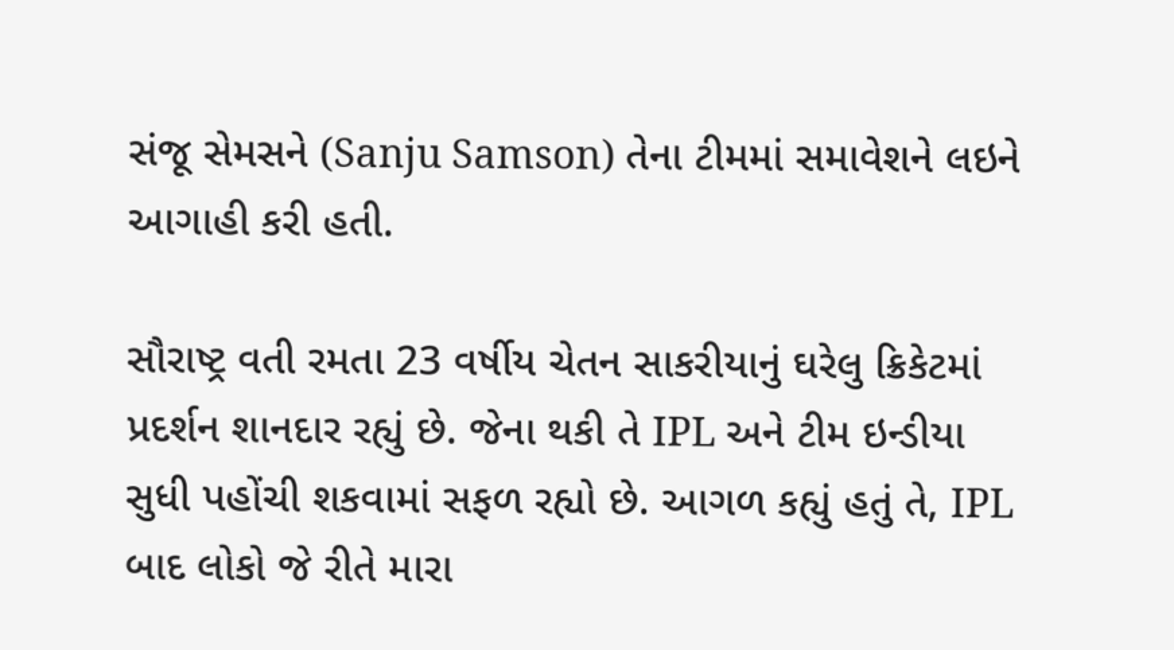સંજૂ સેમસને (Sanju Samson) તેના ટીમમાં સમાવેશને લઇને આગાહી કરી હતી.

સૌરાષ્ટ્ર વતી રમતા 23 વર્ષીય ચેતન સાકરીયાનું ઘરેલુ ક્રિકેટમાં પ્રદર્શન શાનદાર રહ્યું છે. જેના થકી તે IPL અને ટીમ ઇન્ડીયા સુધી પહોંચી શકવામાં સફળ રહ્યો છે. આગળ કહ્યું હતું તે, IPL બાદ લોકો જે રીતે મારા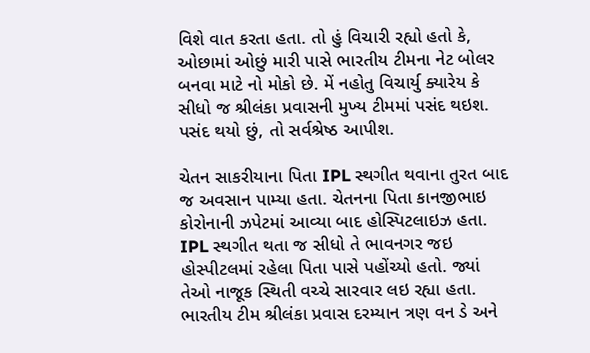વિશે વાત કરતા હતા. તો હું વિચારી રહ્યો હતો કે, ઓછામાં ઓછું મારી પાસે ભારતીય ટીમના નેટ બોલર બનવા માટે નો મોકો છે. મેં નહોતુ વિચાર્યુ ક્યારેય કે સીધો જ શ્રીલંકા પ્રવાસની મુખ્ય ટીમમાં પસંદ થઇશ. પસંદ થયો છું, તો સર્વશ્રેષ્ઠ આપીશ.

ચેતન સાકરીયાના પિતા IPL સ્થગીત થવાના તુરત બાદ જ અવસાન પામ્યા હતા. ચેતનના પિતા કાનજીભાઇ કોરોનાની ઝપેટમાં આવ્યા બાદ હોસ્પિટલાઇઝ હતા. IPL સ્થગીત થતા જ સીધો તે ભાવનગર જઇ હોસ્પીટલમાં રહેલા પિતા પાસે પહોંચ્યો હતો. જ્યાં તેઓ નાજૂક સ્થિતી વચ્ચે સારવાર લઇ રહ્યા હતા. ભારતીય ટીમ શ્રીલંકા પ્રવાસ દરમ્યાન ત્રણ વન ડે અને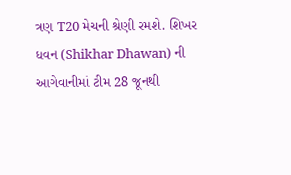ત્રણ T20 મેચની શ્રેણી રમશે. શિખર ધવન (Shikhar Dhawan) ની આગેવાનીમાં ટીમ 28 જૂનથી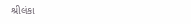શ્રીલંકા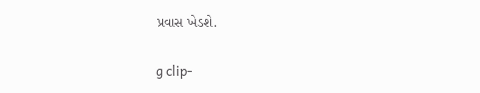પ્રવાસ ખેડશે.

g clip-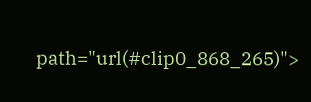path="url(#clip0_868_265)">